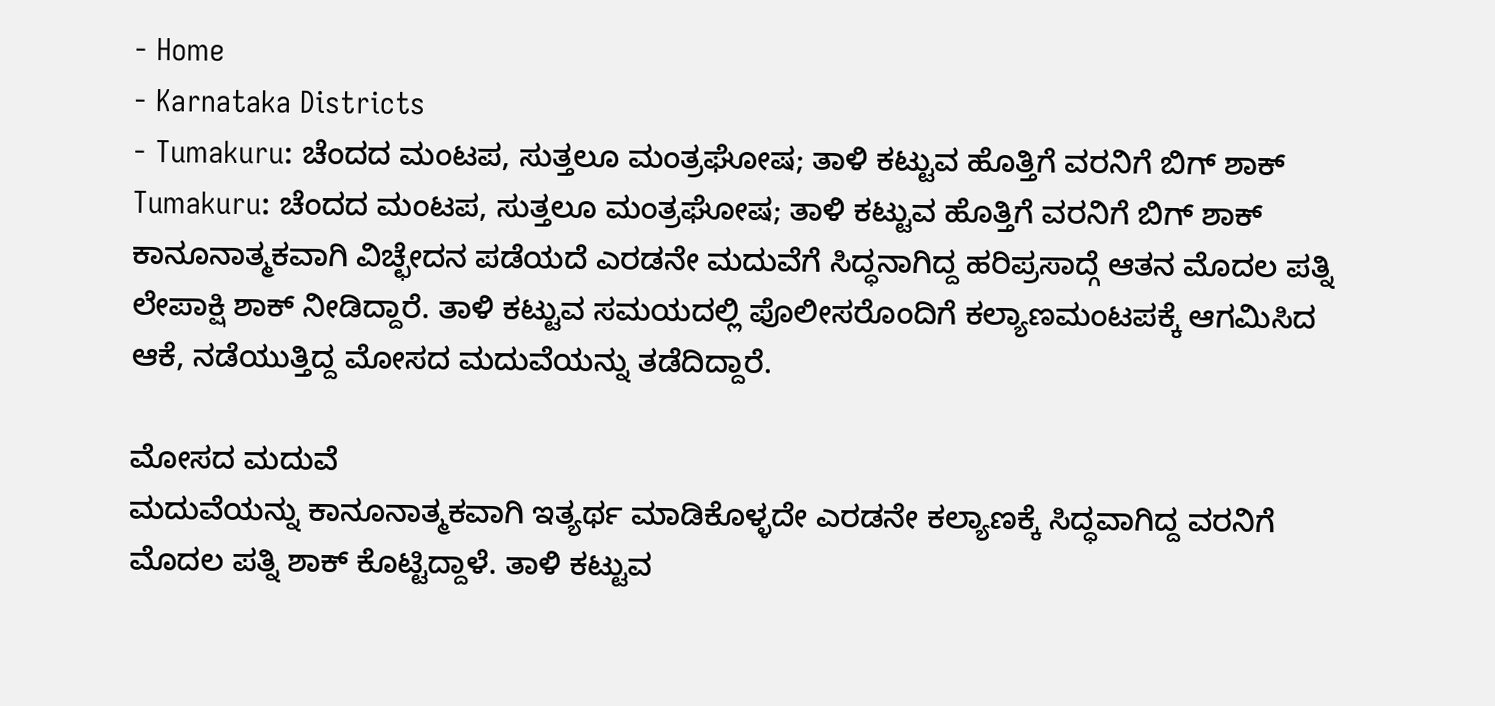- Home
- Karnataka Districts
- Tumakuru: ಚೆಂದದ ಮಂಟಪ, ಸುತ್ತಲೂ ಮಂತ್ರಘೋಷ; ತಾಳಿ ಕಟ್ಟುವ ಹೊತ್ತಿಗೆ ವರನಿಗೆ ಬಿಗ್ ಶಾಕ್
Tumakuru: ಚೆಂದದ ಮಂಟಪ, ಸುತ್ತಲೂ ಮಂತ್ರಘೋಷ; ತಾಳಿ ಕಟ್ಟುವ ಹೊತ್ತಿಗೆ ವರನಿಗೆ ಬಿಗ್ ಶಾಕ್
ಕಾನೂನಾತ್ಮಕವಾಗಿ ವಿಚ್ಛೇದನ ಪಡೆಯದೆ ಎರಡನೇ ಮದುವೆಗೆ ಸಿದ್ಧನಾಗಿದ್ದ ಹರಿಪ್ರಸಾದ್ಗೆ ಆತನ ಮೊದಲ ಪತ್ನಿ ಲೇಪಾಕ್ಷಿ ಶಾಕ್ ನೀಡಿದ್ದಾರೆ. ತಾಳಿ ಕಟ್ಟುವ ಸಮಯದಲ್ಲಿ ಪೊಲೀಸರೊಂದಿಗೆ ಕಲ್ಯಾಣಮಂಟಪಕ್ಕೆ ಆಗಮಿಸಿದ ಆಕೆ, ನಡೆಯುತ್ತಿದ್ದ ಮೋಸದ ಮದುವೆಯನ್ನು ತಡೆದಿದ್ದಾರೆ.

ಮೋಸದ ಮದುವೆ
ಮದುವೆಯನ್ನು ಕಾನೂನಾತ್ಮಕವಾಗಿ ಇತ್ಯರ್ಥ ಮಾಡಿಕೊಳ್ಳದೇ ಎರಡನೇ ಕಲ್ಯಾಣಕ್ಕೆ ಸಿದ್ಧವಾಗಿದ್ದ ವರನಿಗೆ ಮೊದಲ ಪತ್ನಿ ಶಾಕ್ ಕೊಟ್ಟಿದ್ದಾಳೆ. ತಾಳಿ ಕಟ್ಟುವ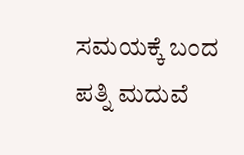ಸಮಯಕ್ಕೆ ಬಂದ ಪತ್ನಿ ಮದುವೆ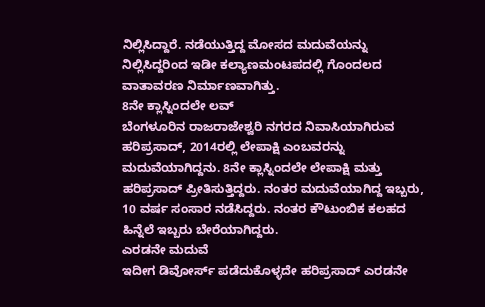ನಿಲ್ಲಿಸಿದ್ದಾರೆ. ನಡೆಯುತ್ತಿದ್ದ ಮೋಸದ ಮದುವೆಯನ್ನು ನಿಲ್ಲಿಸಿದ್ದರಿಂದ ಇಡೀ ಕಲ್ಯಾಣಮಂಟಪದಲ್ಲಿ ಗೊಂದಲದ ವಾತಾವರಣ ನಿರ್ಮಾಣವಾಗಿತ್ತು.
8ನೇ ಕ್ಲಾಸ್ನಿಂದಲೇ ಲವ್
ಬೆಂಗಳೂರಿನ ರಾಜರಾಜೇಶ್ವರಿ ನಗರದ ನಿವಾಸಿಯಾಗಿರುವ ಹರಿಪ್ರಸಾದ್, 2014ರಲ್ಲಿ ಲೇಪಾಕ್ಷಿ ಎಂಬವರನ್ನು ಮದುವೆಯಾಗಿದ್ದನು. 8ನೇ ಕ್ಲಾಸ್ನಿಂದಲೇ ಲೇಪಾಕ್ಷಿ ಮತ್ತು ಹರಿಪ್ರಸಾದ್ ಪ್ರೀತಿಸುತ್ತಿದ್ದರು. ನಂತರ ಮದುವೆಯಾಗಿದ್ದ ಇಬ್ಬರು, 10 ವರ್ಷ ಸಂಸಾರ ನಡೆಸಿದ್ದರು. ನಂತರ ಕೌಟುಂಬಿಕ ಕಲಹದ ಹಿನ್ನೆಲೆ ಇಬ್ಬರು ಬೇರೆಯಾಗಿದ್ದರು.
ಎರಡನೇ ಮದುವೆ
ಇದೀಗ ಡಿವೋರ್ಸ್ ಪಡೆದುಕೊಳ್ಳದೇ ಹರಿಪ್ರಸಾದ್ ಎರಡನೇ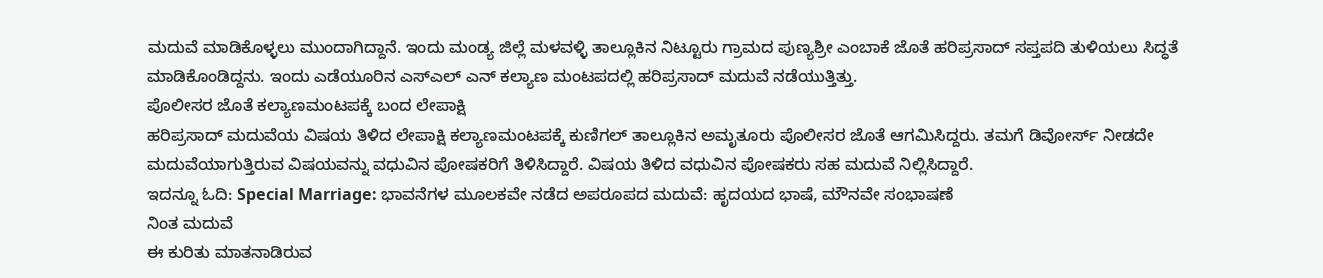ಮದುವೆ ಮಾಡಿಕೊಳ್ಳಲು ಮುಂದಾಗಿದ್ದಾನೆ. ಇಂದು ಮಂಡ್ಯ ಜಿಲ್ಲೆ ಮಳವಳ್ಳಿ ತಾಲ್ಲೂಕಿನ ನಿಟ್ಟೂರು ಗ್ರಾಮದ ಪುಣ್ಯಶ್ರೀ ಎಂಬಾಕೆ ಜೊತೆ ಹರಿಪ್ರಸಾದ್ ಸಪ್ತಪದಿ ತುಳಿಯಲು ಸಿದ್ಧತೆ ಮಾಡಿಕೊಂಡಿದ್ದನು. ಇಂದು ಎಡೆಯೂರಿನ ಎಸ್ಎಲ್ ಎನ್ ಕಲ್ಯಾಣ ಮಂಟಪದಲ್ಲಿ ಹರಿಪ್ರಸಾದ್ ಮದುವೆ ನಡೆಯುತ್ತಿತ್ತು.
ಪೊಲೀಸರ ಜೊತೆ ಕಲ್ಯಾಣಮಂಟಪಕ್ಕೆ ಬಂದ ಲೇಪಾಕ್ಷಿ
ಹರಿಪ್ರಸಾದ್ ಮದುವೆಯ ವಿಷಯ ತಿಳಿದ ಲೇಪಾಕ್ಷಿ ಕಲ್ಯಾಣಮಂಟಪಕ್ಕೆ ಕುಣಿಗಲ್ ತಾಲ್ಲೂಕಿನ ಅಮೃತೂರು ಪೊಲೀಸರ ಜೊತೆ ಆಗಮಿಸಿದ್ದರು. ತಮಗೆ ಡಿವೋರ್ಸ್ ನೀಡದೇ ಮದುವೆಯಾಗುತ್ತಿರುವ ವಿಷಯವನ್ನು ವಧುವಿನ ಪೋಷಕರಿಗೆ ತಿಳಿಸಿದ್ದಾರೆ. ವಿಷಯ ತಿಳಿದ ವಧುವಿನ ಪೋಷಕರು ಸಹ ಮದುವೆ ನಿಲ್ಲಿಸಿದ್ದಾರೆ.
ಇದನ್ನೂ ಓದಿ: Special Marriage: ಭಾವನೆಗಳ ಮೂಲಕವೇ ನಡೆದ ಅಪರೂಪದ ಮದುವೆ: ಹೃದಯದ ಭಾಷೆ, ಮೌನವೇ ಸಂಭಾಷಣೆ
ನಿಂತ ಮದುವೆ
ಈ ಕುರಿತು ಮಾತನಾಡಿರುವ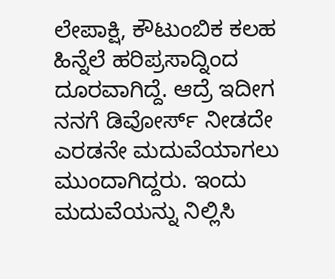ಲೇಪಾಕ್ಷಿ, ಕೌಟುಂಬಿಕ ಕಲಹ ಹಿನ್ನೆಲೆ ಹರಿಪ್ರಸಾದ್ನಿಂದ ದೂರವಾಗಿದ್ದೆ. ಆದ್ರೆ ಇದೀಗ ನನಗೆ ಡಿವೋರ್ಸ್ ನೀಡದೇ ಎರಡನೇ ಮದುವೆಯಾಗಲು ಮುಂದಾಗಿದ್ದರು. ಇಂದು ಮದುವೆಯನ್ನು ನಿಲ್ಲಿಸಿ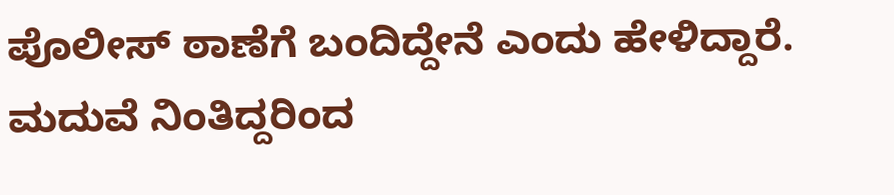ಪೊಲೀಸ್ ಠಾಣೆಗೆ ಬಂದಿದ್ದೇನೆ ಎಂದು ಹೇಳಿದ್ದಾರೆ. ಮದುವೆ ನಿಂತಿದ್ದರಿಂದ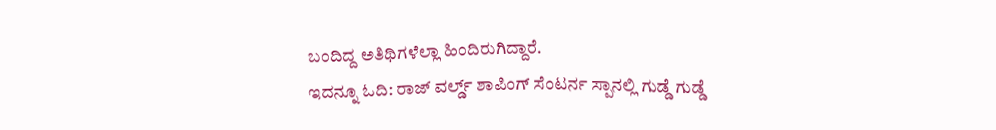ಬಂದಿದ್ದ ಅತಿಥಿಗಳೆಲ್ಲಾ ಹಿಂದಿರುಗಿದ್ದಾರೆ.
ಇದನ್ನೂ ಓದಿ: ರಾಜ್ ವರ್ಲ್ಡ್ ಶಾಪಿಂಗ್ ಸೆಂಟರ್ನ ಸ್ಪಾನಲ್ಲಿ ಗುಡ್ಡೆ ಗುಡ್ಡೆ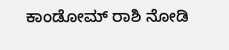ಕಾಂಡೋಮ್ ರಾಶಿ ನೋಡಿ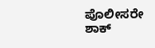ಪೊಲೀಸರೇ ಶಾಕ್